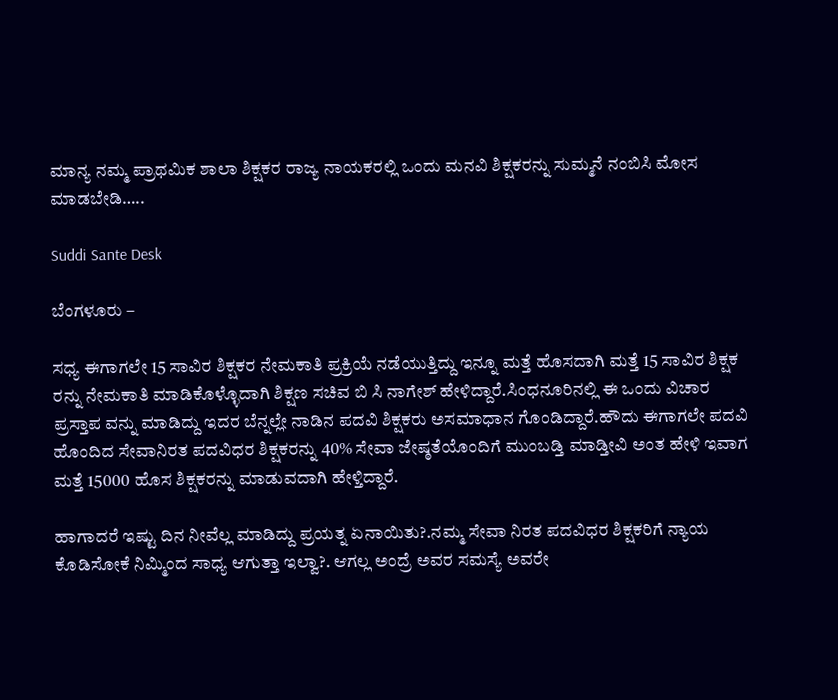ಮಾನ್ಯ ನಮ್ಮ ಪ್ರಾಥಮಿಕ ಶಾಲಾ ಶಿಕ್ಷಕರ ರಾಜ್ಯ ನಾಯಕರಲ್ಲಿ ಒಂದು ಮನವಿ ಶಿಕ್ಷಕರನ್ನು ಸುಮ್ಮನೆ ನಂಬಿಸಿ ಮೋಸ ಮಾಡಬೇಡಿ…..

Suddi Sante Desk

ಬೆಂಗಳೂರು –

ಸಧ್ಯ ಈಗಾಗಲೇ 15 ಸಾವಿರ ಶಿಕ್ಷಕರ ನೇಮಕಾತಿ ಪ್ರಕ್ರಿಯೆ ನಡೆಯುತ್ತಿದ್ದು ಇನ್ನೂ ಮತ್ತೆ ಹೊಸದಾಗಿ ಮತ್ತೆ 15 ಸಾವಿರ ಶಿಕ್ಷಕ ರನ್ನು ನೇಮಕಾತಿ ಮಾಡಿಕೊಳ್ಳೊದಾಗಿ ಶಿಕ್ಷಣ ಸಚಿವ ಬಿ ಸಿ ನಾಗೇಶ್ ಹೇಳಿದ್ದಾರೆ.ಸಿಂಧನೂರಿನಲ್ಲಿ ಈ ಒಂದು ವಿಚಾರ ಪ್ರಸ್ತಾಪ ವನ್ನು ಮಾಡಿದ್ದು ಇದರ ಬೆನ್ನಲ್ಲೇ ನಾಡಿನ ಪದವಿ ಶಿಕ್ಷಕರು ಅಸಮಾಧಾನ ಗೊಂಡಿದ್ದಾರೆ‌.ಹೌದು ಈಗಾಗಲೇ ಪದವಿ ಹೊಂದಿದ ಸೇವಾನಿರತ ಪದವಿಧರ ಶಿಕ್ಷಕರನ್ನು 40% ಸೇವಾ ಜೇಷ್ಠತೆಯೊಂದಿಗೆ ಮುಂಬಡ್ತಿ ಮಾಡ್ತೀವಿ ಅಂತ ಹೇಳಿ ಇವಾಗ ಮತ್ತೆ 15000 ಹೊಸ ಶಿಕ್ಷಕರನ್ನು ಮಾಡುವದಾಗಿ ಹೇಳ್ತಿದ್ದಾರೆ.

ಹಾಗಾದರೆ ಇಷ್ಟು ದಿನ ನೀವೆಲ್ಲ ಮಾಡಿದ್ದು ಪ್ರಯತ್ನ ಏನಾಯಿತು?.ನಮ್ಮ ಸೇವಾ ನಿರತ ಪದವಿಧರ ಶಿಕ್ಷಕರಿಗೆ ನ್ಯಾಯ ಕೊಡಿಸೋಕೆ ನಿಮ್ಮಿಂದ ಸಾಧ್ಯ ಆಗುತ್ತಾ ಇಲ್ವಾ?. ಆಗಲ್ಲ ಅಂದ್ರೆ ಅವರ ಸಮಸ್ಯೆ ಅವರೇ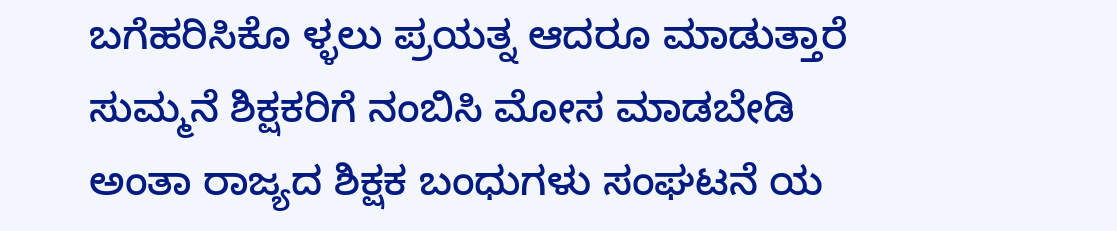ಬಗೆಹರಿಸಿಕೊ ಳ್ಳಲು ಪ್ರಯತ್ನ ಆದರೂ ಮಾಡುತ್ತಾರೆ ಸುಮ್ಮನೆ ಶಿಕ್ಷಕರಿಗೆ ನಂಬಿಸಿ ಮೋಸ ಮಾಡಬೇಡಿ ಅಂತಾ ರಾಜ್ಯದ ಶಿಕ್ಷಕ ಬಂಧುಗಳು ಸಂಘಟನೆ ಯ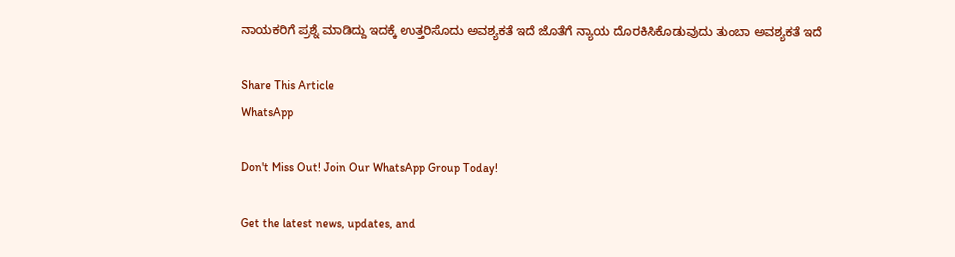ನಾಯಕರಿಗೆ ಪ್ರಶ್ನೆ ಮಾಡಿದ್ದು ಇದಕ್ಕೆ ಉತ್ತರಿಸೊದು ಅವಶ್ಯಕತೆ ಇದೆ ಜೊತೆಗೆ ನ್ಯಾಯ ದೊರಕಿಸಿಕೊಡುವುದು ತುಂಬಾ ಅವಶ್ಯಕತೆ ಇದೆ

Share This Article
WhatsApp

Don't Miss Out! Join Our WhatsApp Group Today!

Get the latest news, updates, and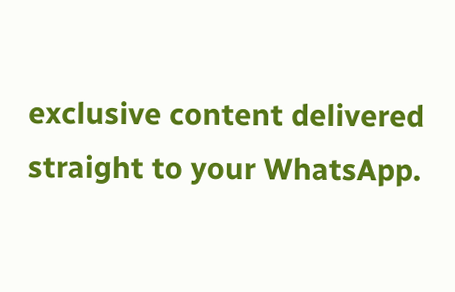exclusive content delivered straight to your WhatsApp.